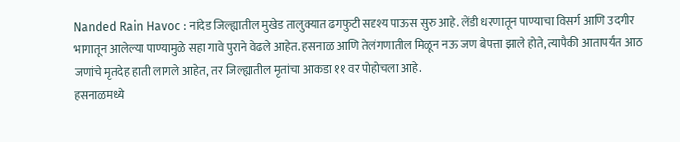Nanded Rain Havoc : नांदेड जिल्ह्यातील मुखेड तालुक्यात ढगफुटी सदृश्य पाऊस सुरु आहे. लेंडी धरणातून पाण्याचा विसर्ग आणि उदगीर भागातून आलेल्या पाण्यामुळे सहा गावे पुराने वेढले आहेत. हसनाळ आणि तेलंगणातील मिळून नऊ जण बेपत्ता झाले होते, त्यापैकी आतापर्यंत आठ जणांचे मृतदेह हाती लागले आहेत, तर जिल्ह्यातील मृतांचा आकडा ११ वर पोहोचला आहे.
हसनाळमध्ये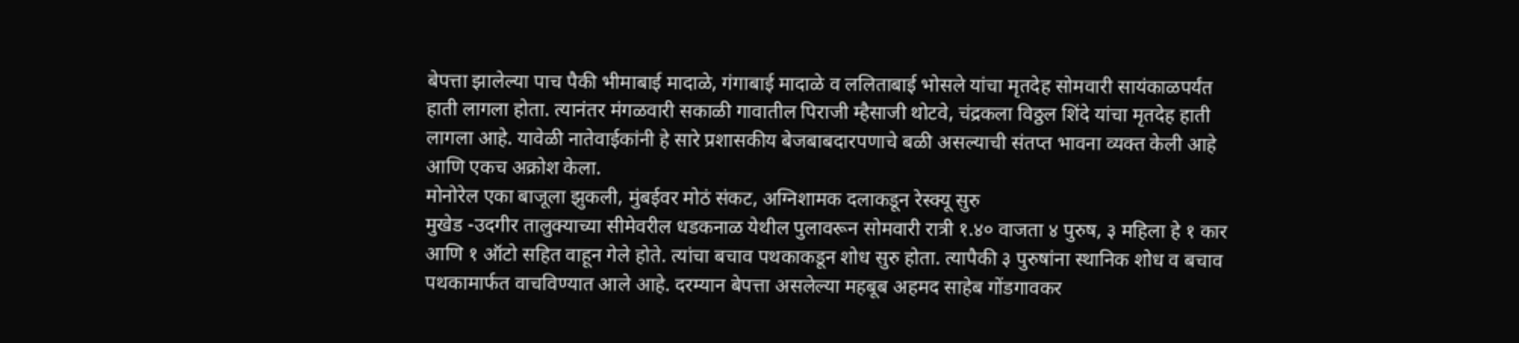बेपत्ता झालेल्या पाच पैकी भीमाबाई मादाळे, गंगाबाई मादाळे व ललिताबाई भोसले यांचा मृतदेह सोमवारी सायंकाळपर्यंत हाती लागला होता. त्यानंतर मंगळवारी सकाळी गावातील पिराजी म्हैसाजी थोटवे, चंद्रकला विठ्ठल शिंदे यांचा मृतदेह हाती लागला आहे. यावेळी नातेवाईकांनी हे सारे प्रशासकीय बेजबाबदारपणाचे बळी असल्याची संतप्त भावना व्यक्त केली आहे आणि एकच अक्रोश केला.
मोनोरेल एका बाजूला झुकली, मुंबईवर मोठं संकट, अग्निशामक दलाकडून रेस्क्यू सुरु
मुखेड -उदगीर तालुक्याच्या सीमेवरील धडकनाळ येथील पुलावरून सोमवारी रात्री १.४० वाजता ४ पुरुष, ३ महिला हे १ कार आणि १ ऑटो सहित वाहून गेले होते. त्यांचा बचाव पथकाकडून शोध सुरु होता. त्यापैकी ३ पुरुषांना स्थानिक शोध व बचाव पथकामार्फत वाचविण्यात आले आहे. दरम्यान बेपत्ता असलेल्या महबूब अहमद साहेब गोंडगावकर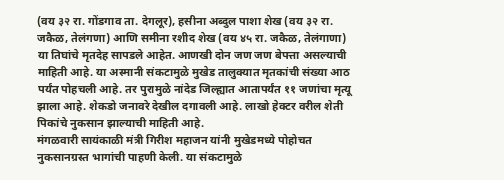(वय ३२ रा. गोंडगाव ता. देगलूर), हसीना अब्दुल पाशा शेख (वय ३२ रा. जकैळ, तेलंगणा) आणि समीना रशीद शेख (वय ४५ रा. जकैळ, तेलंगाणा) या तिघांचे मृतदेह सापडले आहेत. आणखी दोन जण जण बेपत्ता असल्याची माहिती आहे. या अस्मानी संकटामुळे मुखेड तालुक्यात मृतकांची संख्या आठ पर्यंत पोहचली आहे. तर पुरामुळे नांदेड जिल्ह्यात आतापर्यंत ११ जणांचा मृत्यू झाला आहे. शेकडो जनावरे देखील दगावली आहे. लाखो हेक्टर वरील शेती पिकांचे नुकसान झाल्याची माहिती आहे.
मंगळवारी सायंकाळी मंत्री गिरीश महाजन यांनी मुखेडमध्ये पोहोचत नुकसानग्रस्त भागांची पाहणी केली. या संकटामुळे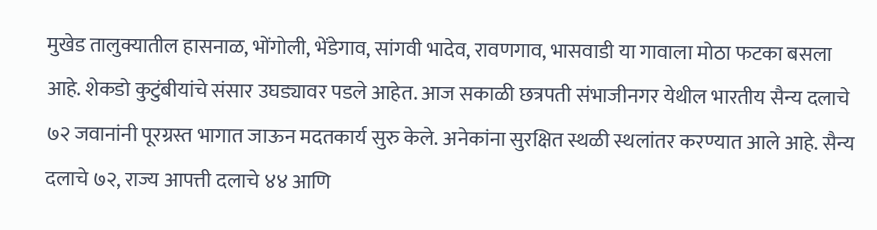मुखेड तालुक्यातील हासनाळ, भोंगोली, भेंडेगाव, सांगवी भादेव, रावणगाव, भासवाडी या गावाला मोठा फटका बसला आहे. शेकडो कुटुंबीयांचे संसार उघड्यावर पडले आहेत. आज सकाळी छत्रपती संभाजीनगर येथील भारतीय सैन्य दलाचे ७२ जवानांनी पूरग्रस्त भागात जाऊन मदतकार्य सुरु केले. अनेकांना सुरक्षित स्थळी स्थलांतर करण्यात आले आहे. सैन्य दलाचे ७२, राज्य आपत्ती दलाचे ४४ आणि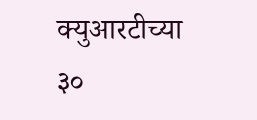क्युआरटीच्या ३०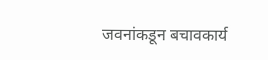जवनांकडून बचावकार्य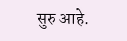सुरु आहे.